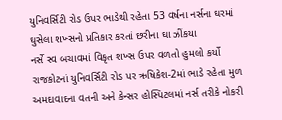યુનિવર્સિટી રોડ ઉપર ભાડેથી રહેતા 53 વર્ષના નર્સના ઘરમાં ઘુસેલા શખ્સનો પ્રતિકાર કરતાં છરીના ઘા ઝીંકયા
નર્સે સ્વ બચાવમાં વિકૃત શખ્સ ઉપર વળતો હુમલો કર્યો
રાજકોટનાં યુનિવર્સિટી રોડ પર ઋષિકેશ-2માં ભાડે રહેતા મુળ અમદાવાદના વતની અને કેન્સર હોસ્પિટલમાં નર્સ તરીકે નોકરી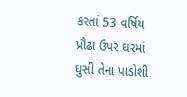કરતાં 53 વર્ષિય પ્રૌઢા ઉપર ઘરમાં ઘુસી તેના પાડોશી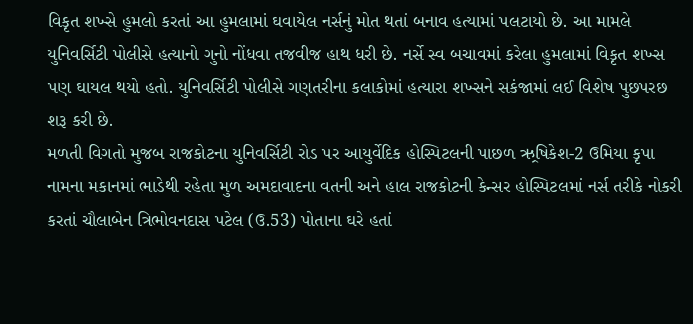વિકૃત શખ્સે હુમલો કરતાં આ હુમલામાં ઘવાયેલ નર્સનું મોત થતાં બનાવ હત્યામાં પલટાયો છે. આ મામલે યુનિવર્સિટી પોલીસે હત્યાનો ગુનો નોંધવા તજવીજ હાથ ધરી છે. નર્સે સ્વ બચાવમાં કરેલા હુમલામાં વિકૃત શખ્સ પણ ઘાયલ થયો હતો. યુનિવર્સિટી પોલીસે ગણતરીના કલાકોમાં હત્યારા શખ્સને સકંજામાં લઈ વિશેષ પુછપરછ શરૂ કરી છે.
મળતી વિગતો મુજબ રાજકોટના યુનિવર્સિટી રોડ પર આયુર્વેદિક હોસ્પિટલની પાછળ ઋ્રષિકેશ-2 ઉમિયા કૃપા નામના મકાનમાં ભાડેથી રહેતા મુળ અમદાવાદના વતની અને હાલ રાજકોટની કેન્સર હોસ્પિટલમાં નર્સ તરીકે નોકરી કરતાં ચૌલાબેન ત્રિભોવનદાસ પટેલ (ઉ.53) પોતાના ઘરે હતાં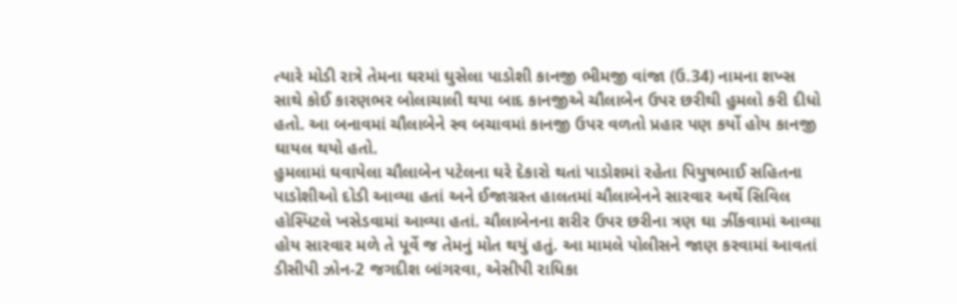ત્યારે મોડી રાત્રે તેમના ઘરમાં ઘુસેલા પાડોશી કાનજી ભીમજી વાંજા (ઉ.34) નામના શખ્સ સાથે કોઈ કારણભર બોલાચાલી થયા બાદ કાનજીએ ચૌલાબેન ઉપર છરીથી હુમલો કરી દીધો હતો. આ બનાવમાં ચૌલાબેને સ્વ બચાવમાં કાનજી ઉપર વળતો પ્રહાર પણ કર્યો હોય કાનજી ઘાયલ થયો હતો.
હુમલામાં ઘવાયેલા ચૌલાબેન પટેલના ઘરે દેકારો થતાં પાડોશમાં રહેતા પિયુષભાઈ સહિતના પાડોશીઓ દોડી આવ્યા હતાં અને ઈજાગ્રસ્ત હાલતમાં ચૌલાબેનને સારવાર અર્થે સિવિલ હોસ્પિટલે ખસેડવામાં આવ્યા હતાં. ચૌલાબેનના શરીર ઉપર છરીના ત્રણ ઘા ઝીંકવામાં આવ્યા હોય સારવાર મળે તે પૂર્વે જ તેમનું મોત થયું હતું. આ મામલે પોલીસને જાણ કરવામાં આવતાં ડીસીપી ઝોન-2 જગદીશ બાંગરવા, એસીપી રાધિકા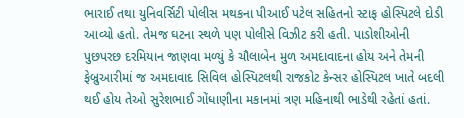ભારાઈ તથા યુનિવર્સિટી પોલીસ મથકના પીઆઈ પટેલ સહિતનો સ્ટાફ હોસ્પિટલે દોડી આવ્યો હતો. તેમજ ઘટના સ્થળે પણ પોલીસે વિઝીટ કરી હતી. પાડોશીઓની પુછપરછ દરમિયાન જાણવા મળ્યું કે ચૌલાબેન મુળ અમદાવાદના હોય અને તેમની ફેબ્રુઆરીમાં જ અમદાવાદ સિવિલ હોસ્પિટલથી રાજકોટ કેન્સર હોસ્પિટલ ખાતે બદલી થઈ હોય તેઓ સુરેશભાઈ ગોંધાણીના મકાનમાં ત્રણ મહિનાથી ભાડેથી રહેતાં હતાં.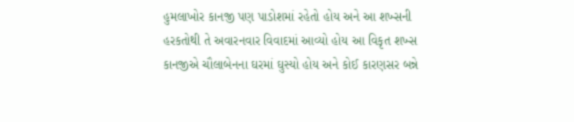હુમલાખોર કાનજી પણ પાડોશમાં રહેતો હોય અને આ શખ્સની હરકતોથી તે અવારનવાર વિવાદમાં આવ્યો હોય આ વિકૃત શખ્સ કાનજીએ ચૌલાબેનના ઘરમાં ઘુસ્યો હોય અને કોઈ કારણસર બન્ને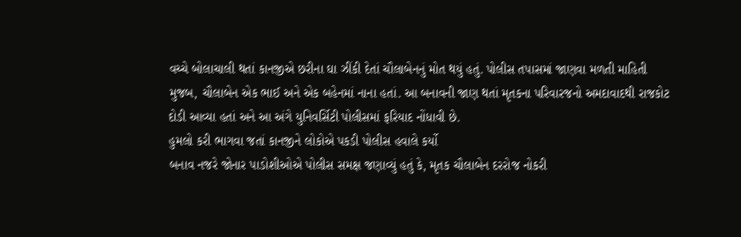વચ્ચે બોલાચાલી થતાં કાનજીએ છરીના ઘા ઝીંકી દેતાં ચૌલાબેનનું મોત થયું હતું. પોલીસ તપાસમાં જાણવા મળતી માહિતી મુજબ, ચૌલાબેન એક ભાઈ અને એક બહેનમાં નાના હતાં. આ બનાવની જાણ થતાં મૃતકના પરિવારજનો અમદાવાદથી રાજકોટ દોડી આવ્યા હતાં અને આ અંગે યુનિવર્સિટી પોલીસમાં ફરિયાદ નોંધાવી છે.
હુમલો કરી ભાગવા જતાં કાનજીને લોકોએ પકડી પોલીસ હવાલે કર્યો
બનાવ નજરે જોનાર પાડોશીઓએ પોલીસ સમક્ષ જણાવ્યું હતું કે, મૃતક ચૌલાબેન દરરોજ નોકરી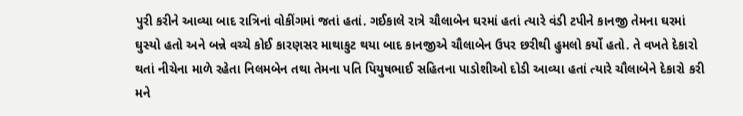પુરી કરીને આવ્યા બાદ રાત્રિનાં વોકીંગમાં જતાં હતાં. ગઈકાલે રાત્રે ચૌલાબેન ઘરમાં હતાં ત્યારે વંડી ટપીને કાનજી તેમના ઘરમાં ઘુસ્યો હતો અને બન્ને વચ્ચે કોઈ કારણસર માથાકુટ થયા બાદ કાનજીએ ચૌલાબેન ઉપર છરીથી હુમલો કર્યો હતો. તે વખતે દેકારો થતાં નીચેના માળે રહેતા નિલમબેન તથા તેમના પતિ પિયુષભાઈ સહિતના પાડોશીઓ દોડી આવ્યા હતાં ત્યારે ચૌલાબેને દેકારો કરી મને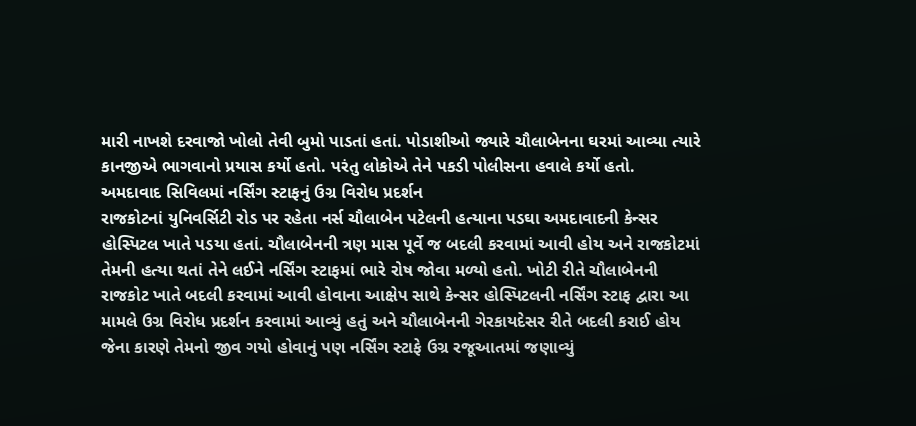મારી નાખશે દરવાજો ખોલો તેવી બુમો પાડતાં હતાં. પોડાશીઓ જ્યારે ચૌલાબેનના ઘરમાં આવ્યા ત્યારે કાનજીએ ભાગવાનો પ્રયાસ કર્યો હતો. પરંતુ લોકોએ તેને પકડી પોલીસના હવાલે કર્યો હતો.
અમદાવાદ સિવિલમાં નર્સિંગ સ્ટાફનું ઉગ્ર વિરોધ પ્રદર્શન
રાજકોટનાં યુનિવર્સિટી રોડ પર રહેતા નર્સ ચૌલાબેન પટેલની હત્યાના પડઘા અમદાવાદની કેન્સર હોસ્પિટલ ખાતે પડયા હતાં. ચૌલાબેનની ત્રણ માસ પૂર્વે જ બદલી કરવામાં આવી હોય અને રાજકોટમાં તેમની હત્યા થતાં તેને લઈને નર્સિંગ સ્ટાફમાં ભારે રોષ જોવા મળ્યો હતો. ખોટી રીતે ચૌલાબેનની રાજકોટ ખાતે બદલી કરવામાં આવી હોવાના આક્ષેપ સાથે કેન્સર હોસ્પિટલની નર્સિંગ સ્ટાફ દ્વારા આ મામલે ઉગ્ર વિરોધ પ્રદર્શન કરવામાં આવ્યું હતું અને ચૌલાબેનની ગેરકાયદેસર રીતે બદલી કરાઈ હોય જેના કારણે તેમનો જીવ ગયો હોવાનું પણ નર્સિંગ સ્ટાફે ઉગ્ર રજૂઆતમાં જણાવ્યું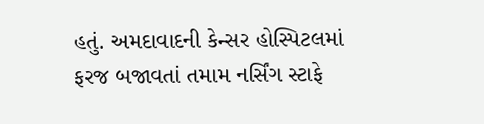હતું. અમદાવાદની કેન્સર હોસ્પિટલમાં ફરજ બજાવતાં તમામ નર્સિંગ સ્ટાફે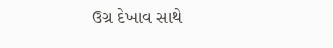ઉગ્ર દેખાવ સાથે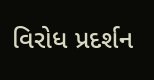વિરોધ પ્રદર્શન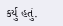કર્યુ હતું.